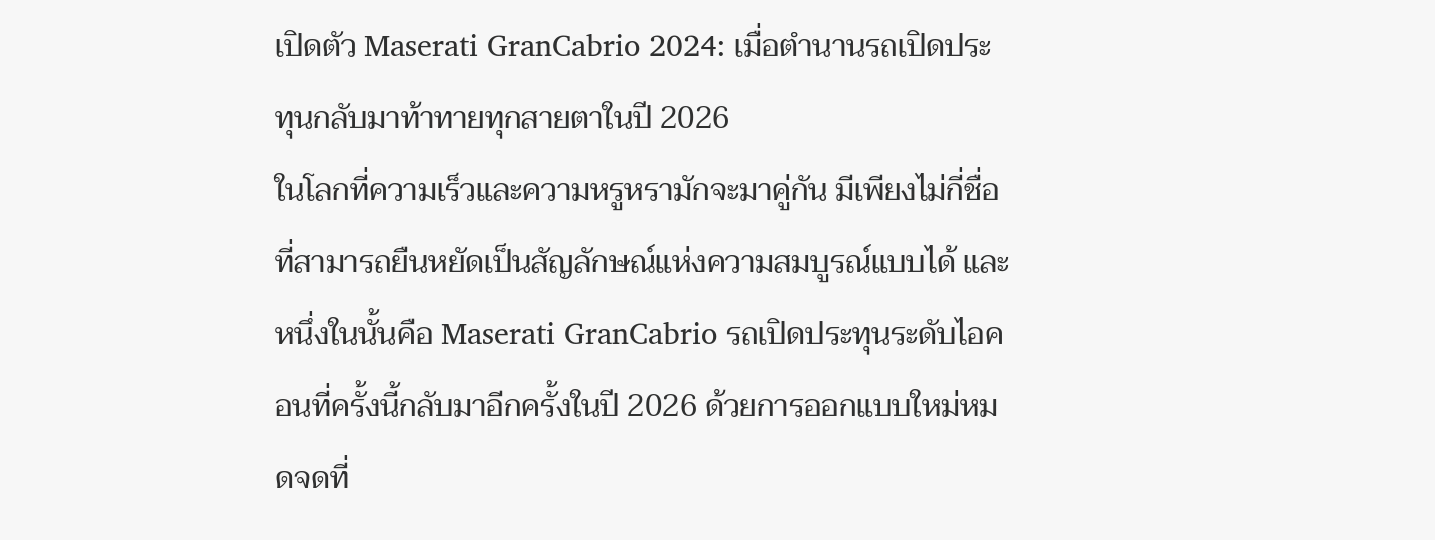เปิดตัว Maserati GranCabrio 2024: เมื่อตำนานรถเปิดประทุนกลับมาท้าทายทุกสายตาในปี 2026
ในโลกที่ความเร็วและความหรูหรามักจะมาคู่กัน มีเพียงไม่กี่ชื่อที่สามารถยืนหยัดเป็นสัญลักษณ์แห่งความสมบูรณ์แบบได้ และหนึ่งในนั้นคือ Maserati GranCabrio รถเปิดประทุนระดับไอคอนที่ครั้งนี้กลับมาอีกครั้งในปี 2026 ด้วยการออกแบบใหม่หมดจดที่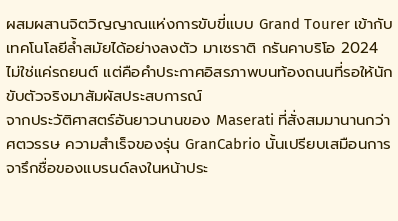ผสมผสานจิตวิญญาณแห่งการขับขี่แบบ Grand Tourer เข้ากับเทคโนโลยีล้ำสมัยได้อย่างลงตัว มาเซราติ กรันคาบริโอ 2024 ไม่ใช่แค่รถยนต์ แต่คือคำประกาศอิสรภาพบนท้องถนนที่รอให้นักขับตัวจริงมาสัมผัสประสบการณ์
จากประวัติศาสตร์อันยาวนานของ Maserati ที่สั่งสมมานานกว่าศตวรรษ ความสำเร็จของรุ่น GranCabrio นั้นเปรียบเสมือนการจารึกชื่อของแบรนด์ลงในหน้าประ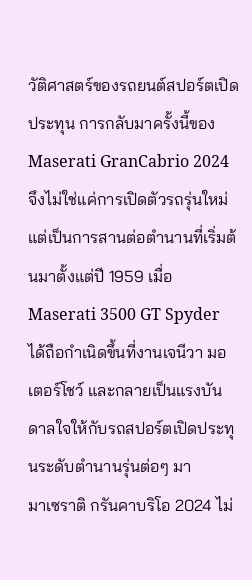วัติศาสตร์ของรถยนต์สปอร์ตเปิดประทุน การกลับมาครั้งนี้ของ Maserati GranCabrio 2024 จึงไม่ใช่แค่การเปิดตัวรถรุ่นใหม่ แต่เป็นการสานต่อตำนานที่เริ่มต้นมาตั้งแต่ปี 1959 เมื่อ Maserati 3500 GT Spyder ได้ถือกำเนิดขึ้นที่งานเจนีวา มอเตอร์โชว์ และกลายเป็นแรงบันดาลใจให้กับรถสปอร์ตเปิดประทุนระดับตำนานรุ่นต่อๆ มา
มาเซราติ กรันคาบริโอ 2024 ไม่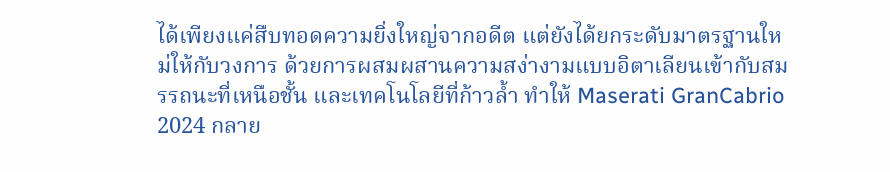ได้เพียงแค่สืบทอดความยิ่งใหญ่จากอดีต แต่ยังได้ยกระดับมาตรฐานใหม่ให้กับวงการ ด้วยการผสมผสานความสง่างามแบบอิตาเลียนเข้ากับสมรรถนะที่เหนือชั้น และเทคโนโลยีที่ก้าวล้ำ ทำให้ Maserati GranCabrio 2024 กลาย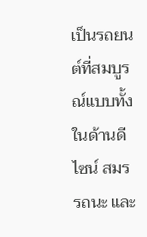เป็นรถยนต์ที่สมบูรณ์แบบทั้งในด้านดีไซน์ สมรรถนะ และ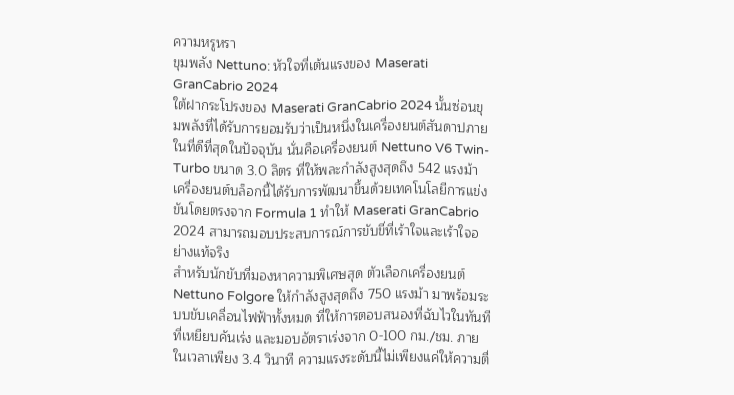ความหรูหรา
ขุมพลัง Nettuno: หัวใจที่เต้นแรงของ Maserati GranCabrio 2024
ใต้ฝากระโปรงของ Maserati GranCabrio 2024 นั้นซ่อนขุมพลังที่ได้รับการยอมรับว่าเป็นหนึ่งในเครื่องยนต์สันดาปภายในที่ดีที่สุดในปัจจุบัน นั่นคือเครื่องยนต์ Nettuno V6 Twin-Turbo ขนาด 3.0 ลิตร ที่ให้พละกำลังสูงสุดถึง 542 แรงม้า เครื่องยนต์บล็อกนี้ได้รับการพัฒนาขึ้นด้วยเทคโนโลยีการแข่งขันโดยตรงจาก Formula 1 ทำให้ Maserati GranCabrio 2024 สามารถมอบประสบการณ์การขับขี่ที่เร้าใจและเร้าใจอย่างแท้จริง
สำหรับนักขับที่มองหาความพิเศษสุด ตัวเลือกเครื่องยนต์ Nettuno Folgore ให้กำลังสูงสุดถึง 750 แรงม้า มาพร้อมระบบขับเคลื่อนไฟฟ้าทั้งหมด ที่ให้การตอบสนองที่ฉับไวในทันทีที่เหยียบคันเร่ง และมอบอัตราเร่งจาก 0-100 กม./ชม. ภายในเวลาเพียง 3.4 วินาที ความแรงระดับนี้ไม่เพียงแค่ให้ความตื่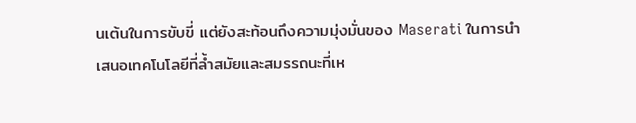นเต้นในการขับขี่ แต่ยังสะท้อนถึงความมุ่งมั่นของ Maserati ในการนำเสนอเทคโนโลยีที่ล้ำสมัยและสมรรถนะที่เห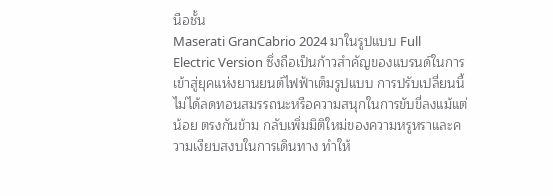นือชั้น
Maserati GranCabrio 2024 มาในรูปแบบ Full Electric Version ซึ่งถือเป็นก้าวสำคัญของแบรนด์ในการเข้าสู่ยุคแห่งยานยนต์ไฟฟ้าเต็มรูปแบบ การปรับเปลี่ยนนี้ไม่ได้ลดทอนสมรรถนะหรือความสนุกในการขับขี่ลงแม้แต่น้อย ตรงกันข้าม กลับเพิ่มมิติใหม่ของความหรูหราและความเงียบสงบในการเดินทาง ทำให้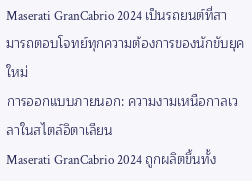Maserati GranCabrio 2024 เป็นรถยนต์ที่สามารถตอบโจทย์ทุกความต้องการของนักขับยุคใหม่
การออกแบบภายนอก: ความงามเหนือกาลเวลาในสไตล์อิตาเลียน
Maserati GranCabrio 2024 ถูกผลิตขึ้นทั้ง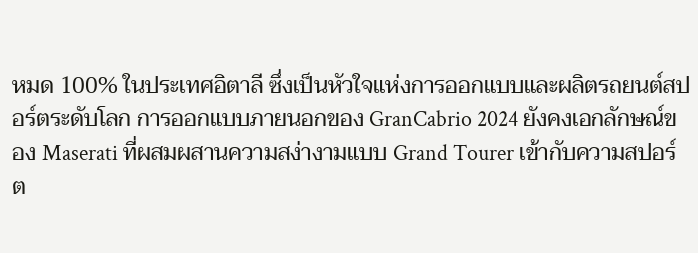หมด 100% ในประเทศอิตาลี ซึ่งเป็นหัวใจแห่งการออกแบบและผลิตรถยนต์สปอร์ตระดับโลก การออกแบบภายนอกของ GranCabrio 2024 ยังคงเอกลักษณ์ของ Maserati ที่ผสมผสานความสง่างามแบบ Grand Tourer เข้ากับความสปอร์ต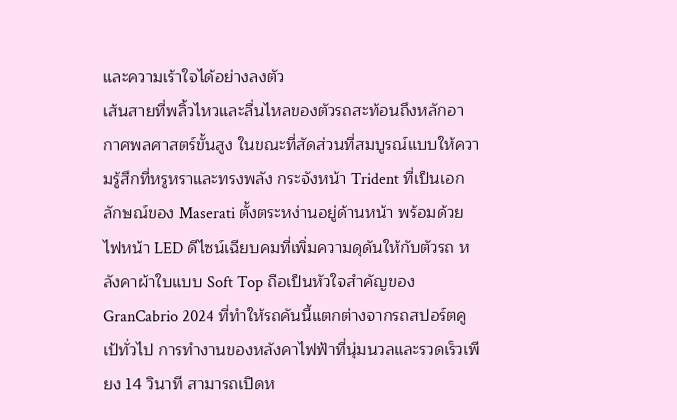และความเร้าใจได้อย่างลงตัว
เส้นสายที่พลิ้วไหวและลื่นไหลของตัวรถสะท้อนถึงหลักอากาศพลศาสตร์ขั้นสูง ในขณะที่สัดส่วนที่สมบูรณ์แบบให้ความรู้สึกที่หรูหราและทรงพลัง กระจังหน้า Trident ที่เป็นเอกลักษณ์ของ Maserati ตั้งตระหง่านอยู่ด้านหน้า พร้อมด้วยไฟหน้า LED ดีไซน์เฉียบคมที่เพิ่มความดุดันให้กับตัวรถ หลังคาผ้าใบแบบ Soft Top ถือเป็นหัวใจสำคัญของ GranCabrio 2024 ที่ทำให้รถคันนี้แตกต่างจากรถสปอร์ตคูเป้ทั่วไป การทำงานของหลังคาไฟฟ้าที่นุ่มนวลและรวดเร็วเพียง 14 วินาที สามารถเปิดห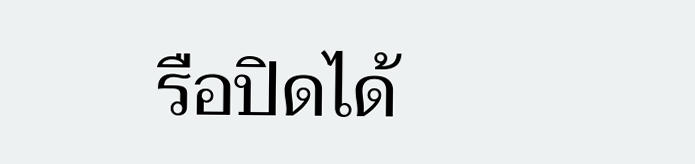รือปิดได้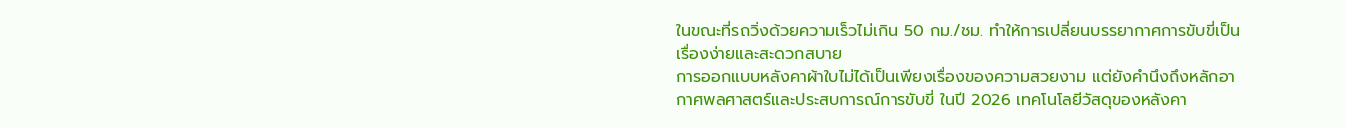ในขณะที่รถวิ่งด้วยความเร็วไม่เกิน 50 กม./ชม. ทำให้การเปลี่ยนบรรยากาศการขับขี่เป็นเรื่องง่ายและสะดวกสบาย
การออกแบบหลังคาผ้าใบไม่ได้เป็นเพียงเรื่องของความสวยงาม แต่ยังคำนึงถึงหลักอากาศพลศาสตร์และประสบการณ์การขับขี่ ในปี 2026 เทคโนโลยีวัสดุของหลังคา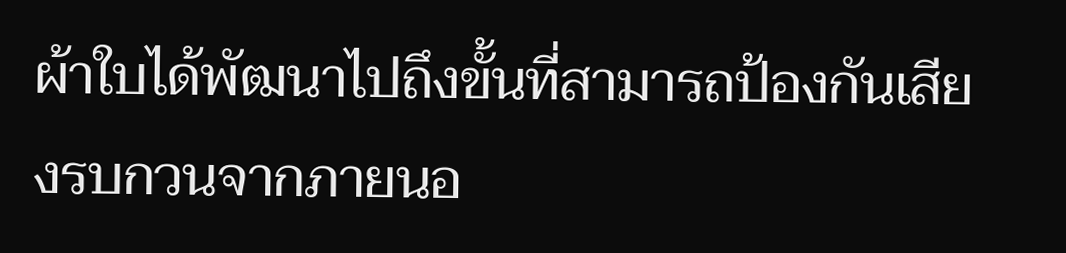ผ้าใบได้พัฒนาไปถึงขั้นที่สามารถป้องกันเสียงรบกวนจากภายนอ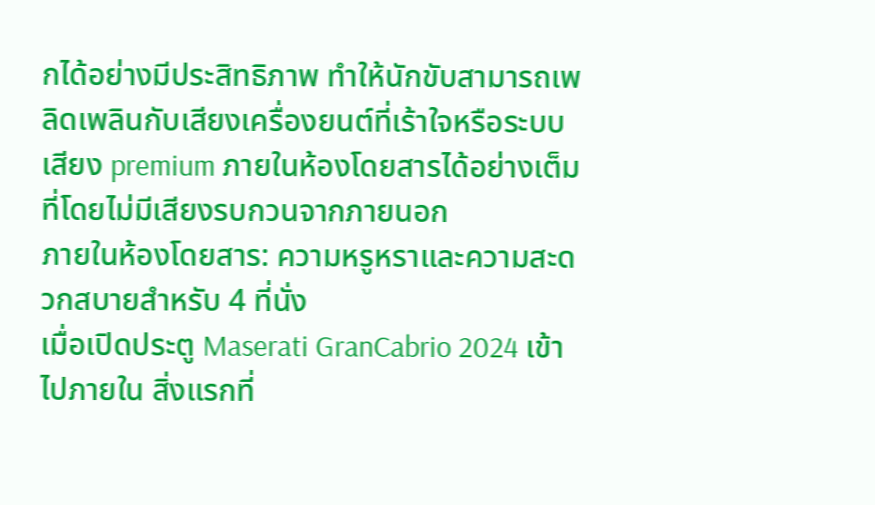กได้อย่างมีประสิทธิภาพ ทำให้นักขับสามารถเพลิดเพลินกับเสียงเครื่องยนต์ที่เร้าใจหรือระบบเสียง premium ภายในห้องโดยสารได้อย่างเต็มที่โดยไม่มีเสียงรบกวนจากภายนอก
ภายในห้องโดยสาร: ความหรูหราและความสะดวกสบายสำหรับ 4 ที่นั่ง
เมื่อเปิดประตู Maserati GranCabrio 2024 เข้าไปภายใน สิ่งแรกที่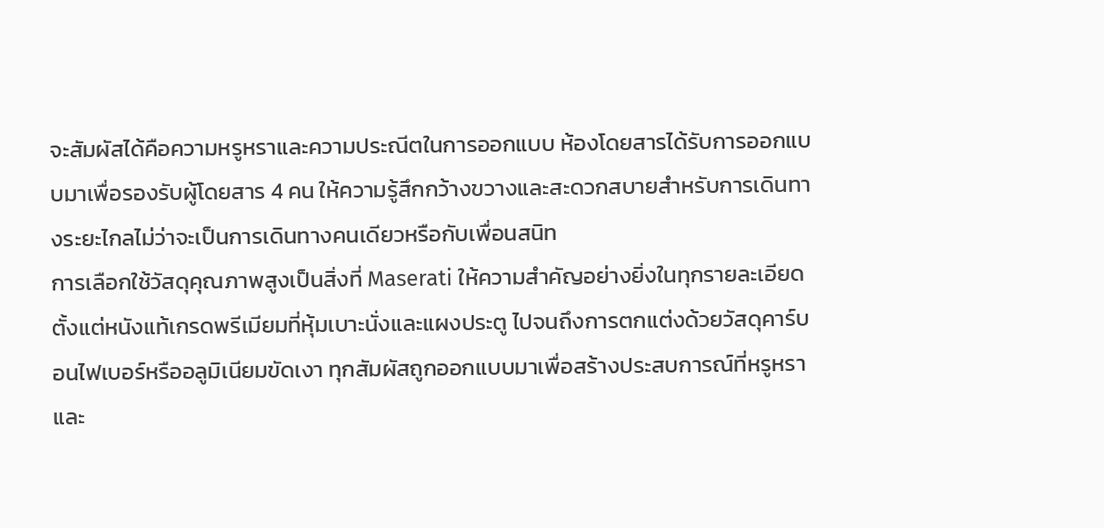จะสัมผัสได้คือความหรูหราและความประณีตในการออกแบบ ห้องโดยสารได้รับการออกแบบมาเพื่อรองรับผู้โดยสาร 4 คน ให้ความรู้สึกกว้างขวางและสะดวกสบายสำหรับการเดินทางระยะไกลไม่ว่าจะเป็นการเดินทางคนเดียวหรือกับเพื่อนสนิท
การเลือกใช้วัสดุคุณภาพสูงเป็นสิ่งที่ Maserati ให้ความสำคัญอย่างยิ่งในทุกรายละเอียด ตั้งแต่หนังแท้เกรดพรีเมียมที่หุ้มเบาะนั่งและแผงประตู ไปจนถึงการตกแต่งด้วยวัสดุคาร์บอนไฟเบอร์หรืออลูมิเนียมขัดเงา ทุกสัมผัสถูกออกแบบมาเพื่อสร้างประสบการณ์ที่หรูหราและ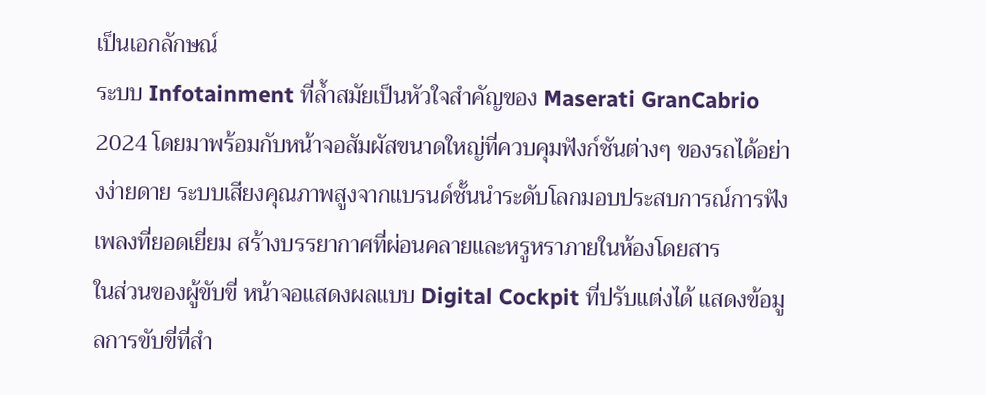เป็นเอกลักษณ์
ระบบ Infotainment ที่ล้ำสมัยเป็นหัวใจสำคัญของ Maserati GranCabrio 2024 โดยมาพร้อมกับหน้าจอสัมผัสขนาดใหญ่ที่ควบคุมฟังก์ชันต่างๆ ของรถได้อย่างง่ายดาย ระบบเสียงคุณภาพสูงจากแบรนด์ชั้นนำระดับโลกมอบประสบการณ์การฟังเพลงที่ยอดเยี่ยม สร้างบรรยากาศที่ผ่อนคลายและหรูหราภายในห้องโดยสาร
ในส่วนของผู้ขับขี่ หน้าจอแสดงผลแบบ Digital Cockpit ที่ปรับแต่งได้ แสดงข้อมูลการขับขี่ที่สำ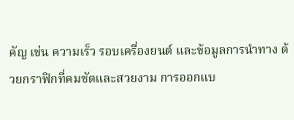คัญ เช่น ความเร็ว รอบเครื่องยนต์ และข้อมูลการนำทาง ด้วยกราฟิกที่คมชัดและสวยงาม การออกแบ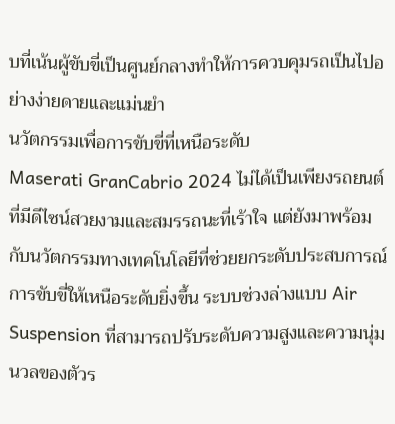บที่เน้นผู้ขับขี่เป็นศูนย์กลางทำให้การควบคุมรถเป็นไปอย่างง่ายดายและแม่นยำ
นวัตกรรมเพื่อการขับขี่ที่เหนือระดับ
Maserati GranCabrio 2024 ไม่ได้เป็นเพียงรถยนต์ที่มีดีไซน์สวยงามและสมรรถนะที่เร้าใจ แต่ยังมาพร้อมกับนวัตกรรมทางเทคโนโลยีที่ช่วยยกระดับประสบการณ์การขับขี่ให้เหนือระดับยิ่งขึ้น ระบบช่วงล่างแบบ Air Suspension ที่สามารถปรับระดับความสูงและความนุ่มนวลของตัวร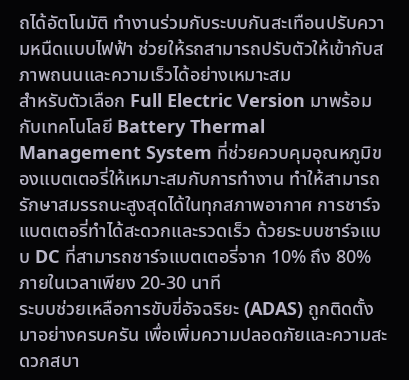ถได้อัตโนมัติ ทำงานร่วมกับระบบกันสะเทือนปรับความหนืดแบบไฟฟ้า ช่วยให้รถสามารถปรับตัวให้เข้ากับสภาพถนนและความเร็วได้อย่างเหมาะสม
สำหรับตัวเลือก Full Electric Version มาพร้อมกับเทคโนโลยี Battery Thermal Management System ที่ช่วยควบคุมอุณหภูมิของแบตเตอรี่ให้เหมาะสมกับการทำงาน ทำให้สามารถรักษาสมรรถนะสูงสุดได้ในทุกสภาพอากาศ การชาร์จแบตเตอรี่ทำได้สะดวกและรวดเร็ว ด้วยระบบชาร์จแบบ DC ที่สามารถชาร์จแบตเตอรี่จาก 10% ถึง 80% ภายในเวลาเพียง 20-30 นาที
ระบบช่วยเหลือการขับขี่อัจฉริยะ (ADAS) ถูกติดตั้งมาอย่างครบครัน เพื่อเพิ่มความปลอดภัยและความสะดวกสบา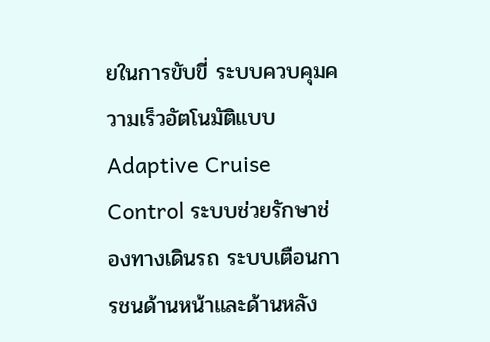ยในการขับขี่ ระบบควบคุมความเร็วอัตโนมัติแบบ Adaptive Cruise Control ระบบช่วยรักษาช่องทางเดินรถ ระบบเตือนการชนด้านหน้าและด้านหลัง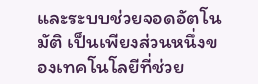และระบบช่วยจอดอัตโนมัติ เป็นเพียงส่วนหนึ่งของเทคโนโลยีที่ช่วย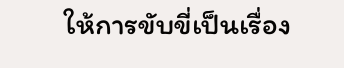ให้การขับขี่เป็นเรื่อง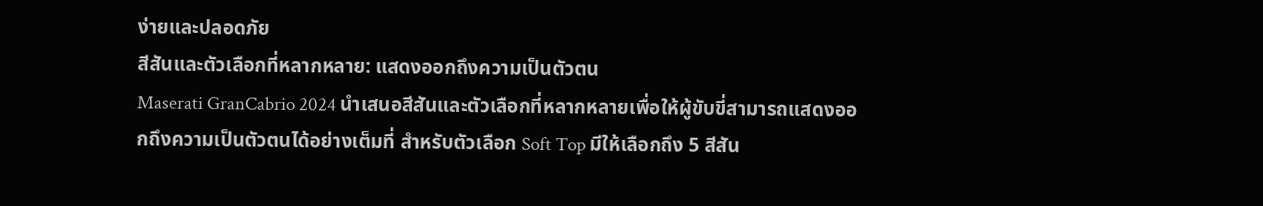ง่ายและปลอดภัย
สีสันและตัวเลือกที่หลากหลาย: แสดงออกถึงความเป็นตัวตน
Maserati GranCabrio 2024 นำเสนอสีสันและตัวเลือกที่หลากหลายเพื่อให้ผู้ขับขี่สามารถแสดงออกถึงความเป็นตัวตนได้อย่างเต็มที่ สำหรับตัวเลือก Soft Top มีให้เลือกถึง 5 สีสัน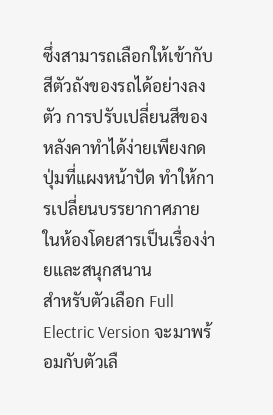ซึ่งสามารถเลือกให้เข้ากับสีตัวถังของรถได้อย่างลงตัว การปรับเปลี่ยนสีของหลังคาทำได้ง่ายเพียงกดปุ่มที่แผงหน้าปัด ทำให้การเปลี่ยนบรรยากาศภายในห้องโดยสารเป็นเรื่องง่ายและสนุกสนาน
สำหรับตัวเลือก Full Electric Version จะมาพร้อมกับตัวเลื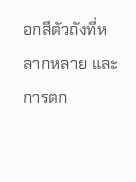อกสีตัวถังที่หลากหลาย และการตก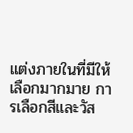แต่งภายในที่มีให้เลือกมากมาย การเลือกสีและวัส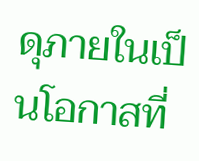ดุภายในเป็นโอกาสที่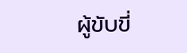ผู้ขับขี่